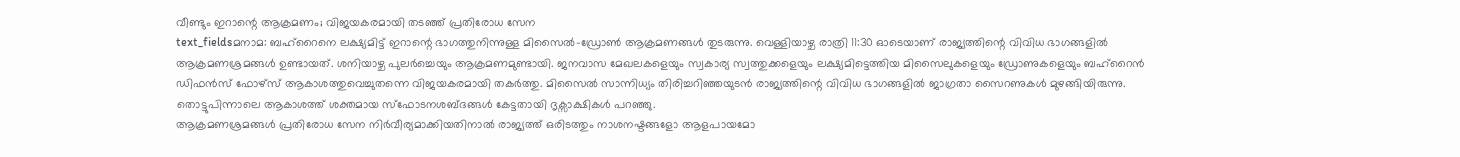വീണ്ടും ഇറാന്റെ ആക്രമണം; വിജയകരമായി തടഞ്ഞ് പ്രതിരോധ സേന
text_fieldsമനാമ: ബഹ്റൈനെ ലക്ഷ്യമിട്ട് ഇറാന്റെ ഭാഗത്തുനിന്നുള്ള മിസൈൽ-ഡ്രോൺ ആക്രമണങ്ങൾ തുടരുന്നു. വെള്ളിയാഴ്ച രാത്രി 11:30 ഓടെയാണ് രാജ്യത്തിന്റെ വിവിധ ഭാഗങ്ങളിൽ ആക്രമണശ്രമങ്ങൾ ഉണ്ടായത്. ശനിയാഴ്ച പുലർച്ചെയും ആക്രമണമുണ്ടായി. ജനവാസ മേഖലകളെയും സ്വകാര്യ സ്വത്തുക്കളെയും ലക്ഷ്യമിട്ടെത്തിയ മിസൈലുകളെയും ഡ്രോണുകളെയും ബഹ്റൈൻ ഡിഫൻസ് ഫോഴ്സ് ആകാശത്തുവെച്ചുതന്നെ വിജയകരമായി തകർത്തു. മിസൈൽ സാന്നിധ്യം തിരിച്ചറിഞ്ഞയുടൻ രാജ്യത്തിന്റെ വിവിധ ഭാഗങ്ങളിൽ ജാഗ്രതാ സൈറണുകൾ മുഴങ്ങിയിരുന്നു. തൊട്ടുപിന്നാലെ ആകാശത്ത് ശക്തമായ സ്ഫോടനശബ്ദങ്ങൾ കേട്ടതായി ദൃക്സാക്ഷികൾ പറഞ്ഞു.
ആക്രമണശ്രമങ്ങൾ പ്രതിരോധ സേന നിർവീര്യമാക്കിയതിനാൽ രാജ്യത്ത് ഒരിടത്തും നാശനഷ്ടങ്ങളോ ആളപായമോ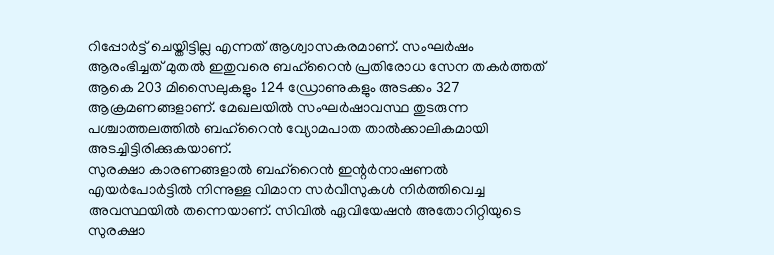റിപ്പോർട്ട് ചെയ്തിട്ടില്ല എന്നത് ആശ്വാസകരമാണ്. സംഘർഷം ആരംഭിച്ചത് മുതൽ ഇതുവരെ ബഹ്റൈൻ പ്രതിരോധ സേന തകർത്തത് ആകെ 203 മിസൈലുകളും 124 ഡ്രോണുകളും അടക്കം 327 ആക്രമണങ്ങളാണ്. മേഖലയിൽ സംഘർഷാവസ്ഥ തുടരുന്ന പശ്ചാത്തലത്തിൽ ബഹ്റൈൻ വ്യോമപാത താൽക്കാലികമായി അടച്ചിട്ടിരിക്കുകയാണ്.
സുരക്ഷാ കാരണങ്ങളാൽ ബഹ്റൈൻ ഇന്റർനാഷണൽ എയർപോർട്ടിൽ നിന്നുള്ള വിമാന സർവീസുകൾ നിർത്തിവെച്ച അവസ്ഥയിൽ തന്നെയാണ്. സിവിൽ ഏവിയേഷൻ അതോറിറ്റിയുടെ സുരക്ഷാ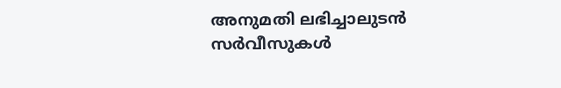അനുമതി ലഭിച്ചാലുടൻ സർവീസുകൾ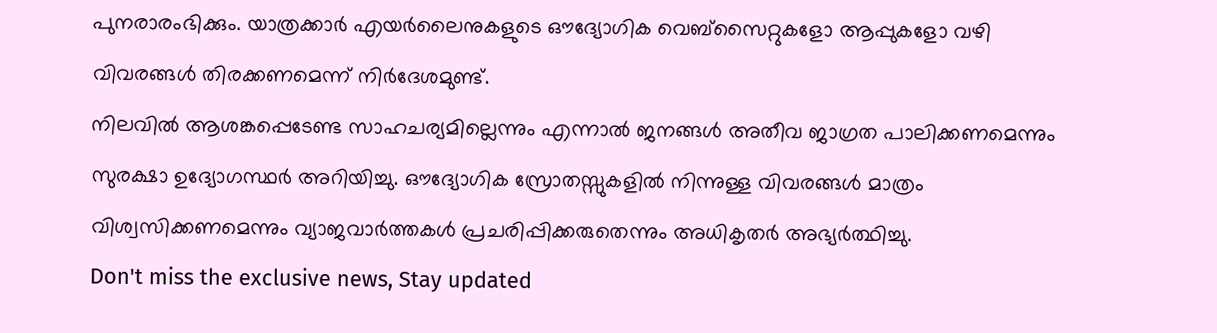പുനരാരംഭിക്കും. യാത്രക്കാർ എയർലൈനുകളുടെ ഔദ്യോഗിക വെബ്സൈറ്റുകളോ ആപ്പുകളോ വഴി വിവരങ്ങൾ തിരക്കണമെന്ന് നിർദേശമുണ്ട്.
നിലവിൽ ആശങ്കപ്പെടേണ്ട സാഹചര്യമില്ലെന്നും എന്നാൽ ജനങ്ങൾ അതീവ ജാഗ്രത പാലിക്കണമെന്നും സുരക്ഷാ ഉദ്യോഗസ്ഥർ അറിയിച്ചു. ഔദ്യോഗിക സ്രോതസ്സുകളിൽ നിന്നുള്ള വിവരങ്ങൾ മാത്രം വിശ്വസിക്കണമെന്നും വ്യാജവാർത്തകൾ പ്രചരിപ്പിക്കരുതെന്നും അധികൃതർ അഭ്യർത്ഥിച്ചു.
Don't miss the exclusive news, Stay updated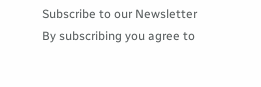Subscribe to our Newsletter
By subscribing you agree to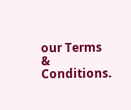our Terms & Conditions.